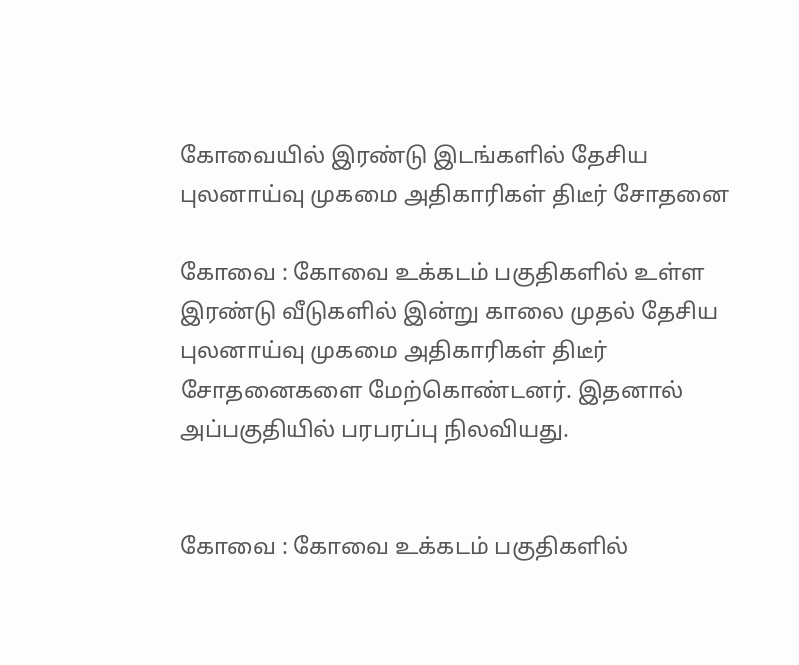கோவையில் இரண்டு இடங்களில் தேசிய புலனாய்வு முகமை அதிகாரிகள் திடீர் சோதனை

கோவை : கோவை உக்கடம் பகுதிகளில் உள்ள இரண்டு வீடுகளில் இன்று காலை முதல் தேசிய புலனாய்வு முகமை அதிகாரிகள் திடீர் சோதனைகளை மேற்கொண்டனர். இதனால் அப்பகுதியில் பரபரப்பு நிலவியது.


கோவை : கோவை உக்கடம் பகுதிகளில்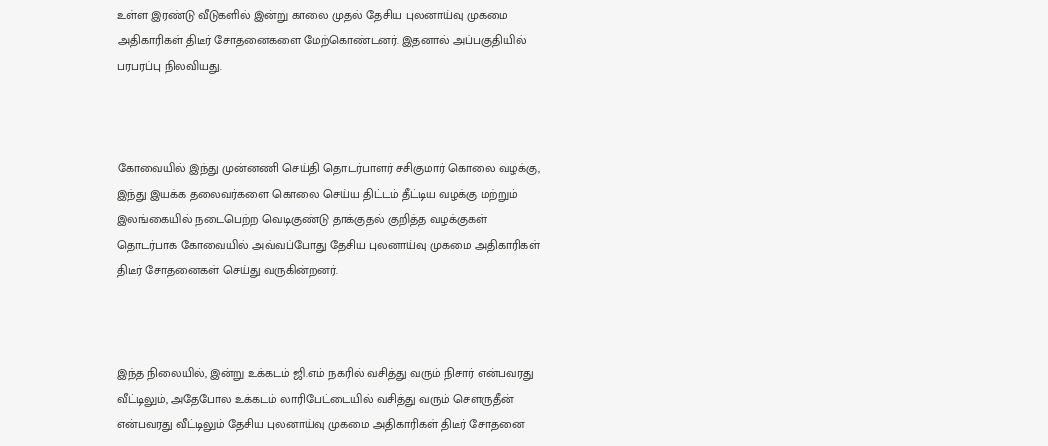உள்ள இரண்டு வீடுகளில் இன்று காலை முதல் தேசிய புலனாய்வு முகமை அதிகாரிகள் திடீர் சோதனைகளை மேற்கொண்டனர். இதனால் அப்பகுதியில் பரபரப்பு நிலவியது.



கோவையில் இந்து முன்னணி செய்தி தொடர்பாளர் சசிகுமார் கொலை வழக்கு, இந்து இயக்க தலைவர்களை கொலை செய்ய திட்டம் தீட்டிய வழக்கு மற்றும் இலங்கையில் நடைபெற்ற வெடிகுண்டு தாக்குதல் குறித்த வழக்குகள் தொடர்பாக கோவையில் அவ்வப்போது தேசிய புலனாய்வு முகமை அதிகாரிகள் திடீர் சோதனைகள் செய்து வருகின்றனர்.



இந்த நிலையில், இன்று உக்கடம் ஜி.எம் நகரில் வசித்து வரும் நிசார் என்பவரது வீட்டிலும், அதேபோல உக்கடம் லாரிபேட்டையில் வசித்து வரும் செளருதீன் என்பவரது வீட்டிலும் தேசிய புலனாய்வு முகமை அதிகாரிகள் திடீர் சோதனை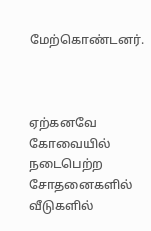மேற்கொண்டனர்.



ஏற்கனவே கோவையில் நடைபெற்ற சோதனைகளில் வீடுகளில்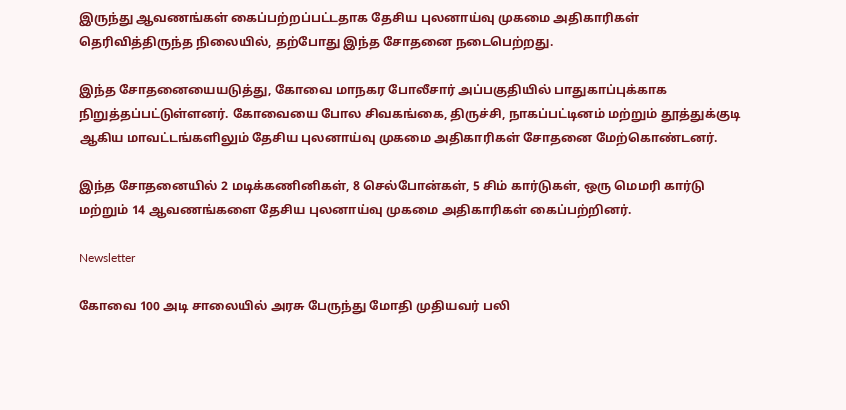இருந்து ஆவணங்கள் கைப்பற்றப்பட்டதாக தேசிய புலனாய்வு முகமை அதிகாரிகள் தெரிவித்திருந்த நிலையில், தற்போது இந்த சோதனை நடைபெற்றது.

இந்த சோதனையையடுத்து, கோவை மாநகர போலீசார் அப்பகுதியில் பாதுகாப்புக்காக நிறுத்தப்பட்டுள்ளனர். கோவையை போல சிவகங்கை, திருச்சி, நாகப்பட்டினம் மற்றும் தூத்துக்குடி ஆகிய மாவட்டங்களிலும் தேசிய புலனாய்வு முகமை அதிகாரிகள் சோதனை மேற்கொண்டனர்.

இந்த சோதனையில் 2 மடிக்கணினிகள், 8 செல்போன்கள், 5 சிம் கார்டுகள், ஒரு மெமரி கார்டு மற்றும் 14 ஆவணங்களை தேசிய புலனாய்வு முகமை அதிகாரிகள் கைப்பற்றினர்.

Newsletter

கோவை 100 அடி சாலையில் அரசு பேருந்து மோதி முதியவர் பலி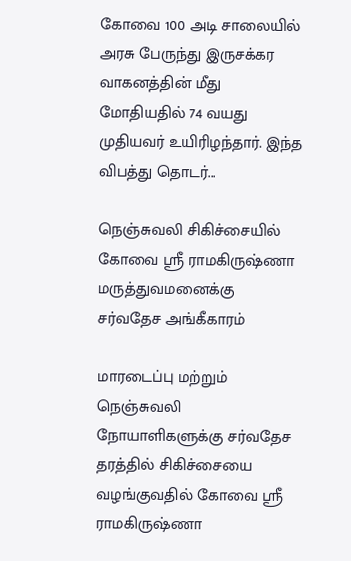கோவை 100 அடி சாலையில் அரசு பேருந்து இருசக்கர வாகனத்தின் மீது மோதியதில் 74 வயது முதியவர் உயிரிழந்தார். இந்த விபத்து தொடர்...

நெஞ்சுவலி சிகிச்சையில் கோவை ஸ்ரீ ராமகிருஷ்ணா மருத்துவமனைக்கு சர்வதேச அங்கீகாரம்

மாரடைப்பு மற்றும் நெஞ்சுவலி நோயாளிகளுக்கு சர்வதேச தரத்தில் சிகிச்சையை வழங்குவதில் கோவை ஸ்ரீ ராமகிருஷ்ணா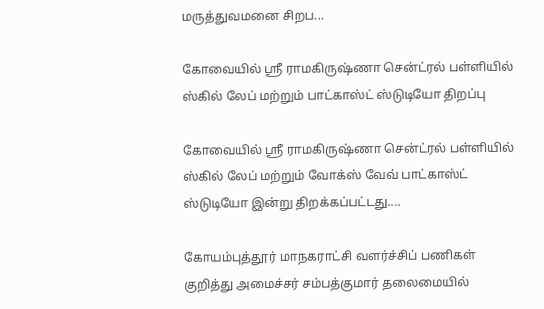மருத்துவமனை சிறப...

கோவையில் ஸ்ரீ ராமகிருஷ்ணா சென்ட்ரல் பள்ளியில் ஸ்கில் லேப் மற்றும் பாட்காஸ்ட் ஸ்டுடியோ திறப்பு

கோவையில் ஸ்ரீ ராமகிருஷ்ணா சென்ட்ரல் பள்ளியில் ஸ்கில் லேப் மற்றும் வோக்ஸ் வேவ் பாட்காஸ்ட் ஸ்டுடியோ இன்று திறக்கப்பட்டது....

கோயம்புத்தூர் மாநகராட்சி வளர்ச்சிப் பணிகள் குறித்து அமைச்சர் சம்பத்குமார் தலைமையில்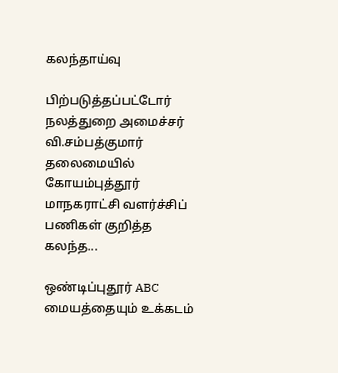கலந்தாய்வு

பிற்படுத்தப்பட்டோர் நலத்துறை அமைச்சர் வி.சம்பத்குமார் தலைமையில் கோயம்புத்தூர் மாநகராட்சி வளர்ச்சிப் பணிகள் குறித்த கலந்த...

ஒண்டிப்புதூர் ABC மையத்தையும் உக்கடம்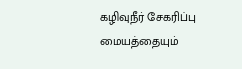கழிவுநீர் சேகரிப்பு மையத்தையும்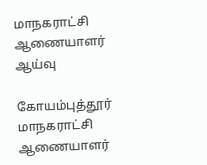மாநகராட்சி ஆணையாளர் ஆய்வு

கோயம்புத்தூர் மாநகராட்சி ஆணையாளர்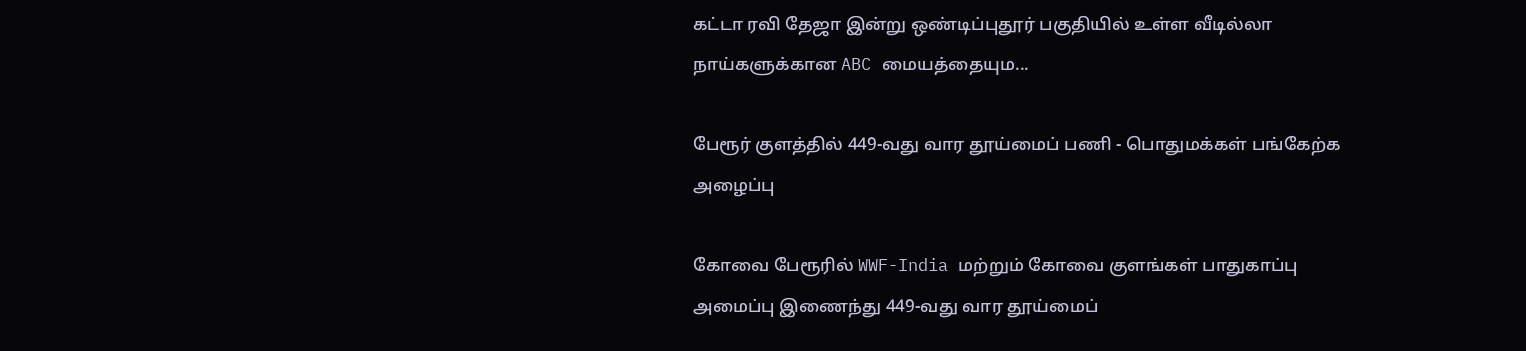கட்டா ரவி தேஜா இன்று ஒண்டிப்புதூர் பகுதியில் உள்ள வீடில்லா நாய்களுக்கான ABC மையத்தையும...

பேரூர் குளத்தில் 449-வது வார தூய்மைப் பணி - பொதுமக்கள் பங்கேற்க அழைப்பு

கோவை பேரூரில் WWF-India மற்றும் கோவை குளங்கள் பாதுகாப்பு அமைப்பு இணைந்து 449-வது வார தூய்மைப்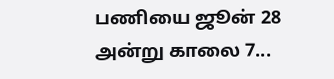பணியை ஜூன் 28 அன்று காலை 7...